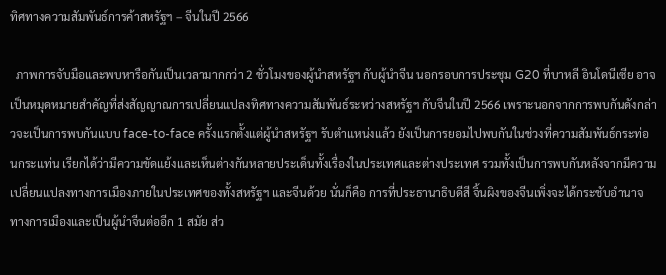ทิศทางความสัมพันธ์การค้าสหรัฐฯ – จีนในปี 2566

  ภาพการจับมือและพบหารือกันเป็นเวลามากกว่า 2 ชั่วโมงของผู้นำสหรัฐฯ กับผู้นำจีน นอกรอบการประชุม G20 ที่บาหลี อินโดนีเซีย อาจเป็นหมุดหมายสำคัญที่ส่งสัญญาณการเปลี่ยนแปลงทิศทางความสัมพันธ์ระหว่างสหรัฐฯ กับจีนในปี 2566 เพราะนอกจากการพบกันดังกล่าวจะเป็นการพบกันแบบ face-to-face ครั้งแรกตั้งแต่ผู้นำสหรัฐฯ รับตำแหน่งแล้ว ยังเป็นการยอมไปพบกันในช่วงที่ความสัมพันธ์กระท่อนกระแท่น เรียกได้ว่ามีความขัดแย้งและเห็นต่างกันหลายประเด็นทั้งเรื่องในประเทศและต่างประเทศ รวมทั้งเป็นการพบกันหลังจากมีความเปลี่ยนแปลงทางการเมืองภายในประเทศของทั้งสหรัฐฯ และจีนด้วย นั่นก็คือ การที่ประธานาธิบดีสี จิ้นผิงของจีนเพิ่งจะได้กระชับอำนาจทางการเมืองและเป็นผู้นำจีนต่ออีก 1 สมัย ส่ว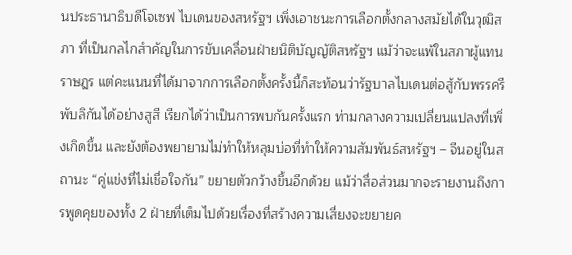นประธานาธิบดีโจเซฟ ไบเดนของสหรัฐฯ เพิ่งเอาชนะการเลือกตั้งกลางสมัยได้ในวุฒิสภา ที่เป็นกลไกสำคัญในการขับเคลื่อนฝ่ายนิติบัญญัติสหรัฐฯ แม้ว่าจะแพ้ในสภาผู้แทนราษฎร แต่คะแนนที่ได้มาจากการเลือกตั้งครั้งนี้ก็สะท้อนว่ารัฐบาลไบเดนต่อสู้กับพรรครีพับลิกันได้อย่างสูสี เรียกได้ว่าเป็นการพบกันครั้งแรก ท่ามกลางความเปลี่ยนแปลงที่เพิ่งเกิดขึ้น และยังต้องพยายามไม่ทำให้หลุมบ่อที่ทำให้ความสัมพันธ์สหรัฐฯ – จีนอยู่ในสถานะ “คู่แข่งที่ไม่เชื่อใจกัน” ขยายตัวกว้างขึ้นอีกด้วย แม้ว่าสื่อส่วนมากจะรายงานถึงการพูดคุยของทั้ง 2 ฝ่ายที่เต็มไปด้วยเรื่องที่สร้างความเสี่ยงจะขยายค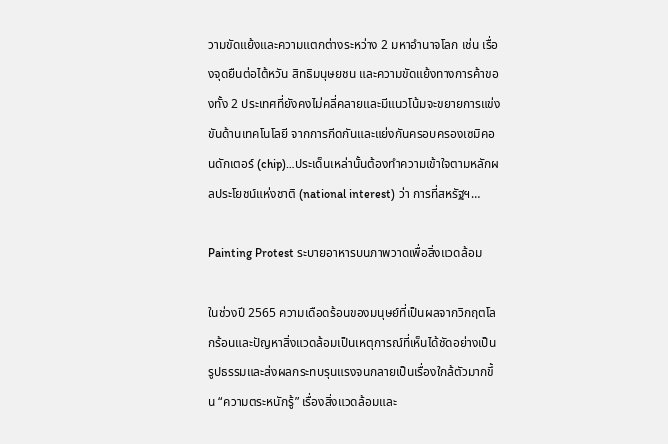วามขัดแย้งและความแตกต่างระหว่าง 2 มหาอำนาจโลก เช่น เรื่องจุดยืนต่อไต้หวัน สิทธิมนุษยชน และความขัดแย้งทางการค้าของทั้ง 2 ประเทศที่ยังคงไม่คลี่คลายและมีแนวโน้มจะขยายการแข่งขันด้านเทคโนโลยี จากการกีดกันและแย่งกันครอบครองเซมิคอนดักเตอร์ (chip)…ประเด็นเหล่านั้นต้องทำความเข้าใจตามหลักผลประโยชน์แห่งชาติ (national interest) ว่า การที่สหรัฐฯ…

Painting Protest ระบายอาหารบนภาพวาดเพื่อสิ่งแวดล้อม

ในช่วงปี 2565 ความเดือดร้อนของมนุษย์ที่เป็นผลจากวิกฤตโลกร้อนและปัญหาสิ่งแวดล้อมเป็นเหตุการณ์ที่เห็นได้ชัดอย่างเป็นรูปธรรมและส่งผลกระทบรุนแรงจนกลายเป็นเรื่องใกล้ตัวมากขึ้น “ความตระหนักรู้” เรื่องสิ่งแวดล้อมและ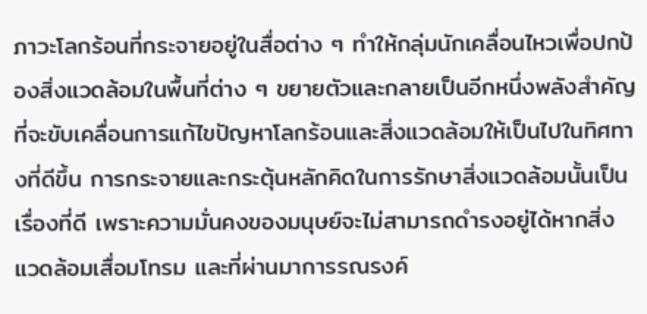ภาวะโลกร้อนที่กระจายอยู่ในสื่อต่าง ๆ ทำให้กลุ่มนักเคลื่อนไหวเพื่อปกป้องสิ่งแวดล้อมในพื้นที่ต่าง ๆ ขยายตัวและกลายเป็นอีกหนึ่งพลังสำคัญที่จะขับเคลื่อนการแก้ไขปัญหาโลกร้อนและสิ่งแวดล้อมให้เป็นไปในทิศทางที่ดีขึ้น การกระจายและกระตุ้นหลักคิดในการรักษาสิ่งแวดล้อมนั้นเป็นเรื่องที่ดี เพราะความมั่นคงของมนุษย์จะไม่สามารถดำรงอยู่ได้หากสิ่งแวดล้อมเสื่อมโทรม และที่ผ่านมาการรณรงค์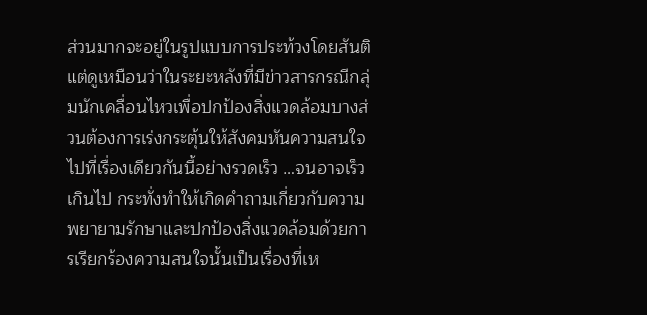ส่วนมากจะอยู่ในรูปแบบการประท้วงโดยสันติ แต่ดูเหมือนว่าในระยะหลังที่มีข่าวสารกรณีกลุ่มนักเคลื่อนไหวเพื่อปกป้องสิ่งแวดล้อมบางส่วนต้องการเร่งกระตุ้นให้สังคมหันความสนใจไปที่เรื่องเดียวกันนี้อย่างรวดเร็ว …จนอาจเร็วเกินไป กระทั่งทำให้เกิดคำถามเกี่ยวกับความพยายามรักษาและปกป้องสิ่งแวดล้อมด้วยการเรียกร้องความสนใจนั้นเป็นเรื่องที่เห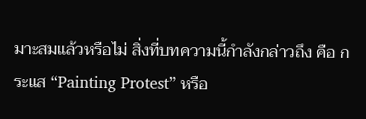มาะสมแล้วหรือไม่ สิ่งที่บทความนี้กำลังกล่าวถึง คือ กระแส “Painting Protest” หรือ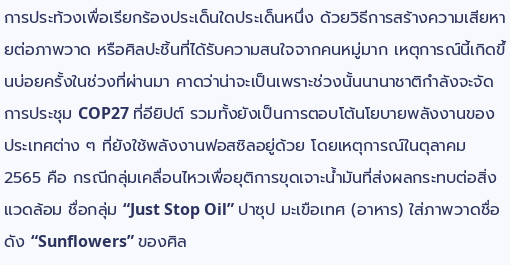การประท้วงเพื่อเรียกร้องประเด็นใดประเด็นหนึ่ง ด้วยวิธีการสร้างความเสียหายต่อภาพวาด หรือศิลปะชิ้นที่ได้รับความสนใจจากคนหมู่มาก เหตุการณ์นี้เกิดขึ้นบ่อยครั้งในช่วงที่ผ่านมา คาดว่าน่าจะเป็นเพราะช่วงนั้นนานาชาติกำลังจะจัดการประชุม COP27 ที่อียิปต์ รวมทั้งยังเป็นการตอบโต้นโยบายพลังงานของประเทศต่าง ๆ ที่ยังใช้พลังงานฟอสซิลอยู่ด้วย โดยเหตุการณ์ในตุลาคม 2565 คือ กรณีกลุ่มเคลื่อนไหวเพื่อยุติการขุดเจาะน้ำมันที่ส่งผลกระทบต่อสิ่งแวดล้อม ชื่อกลุ่ม “Just Stop Oil” ปาซุป มะเขือเทศ (อาหาร) ใส่ภาพวาดชื่อดัง “Sunflowers” ของศิล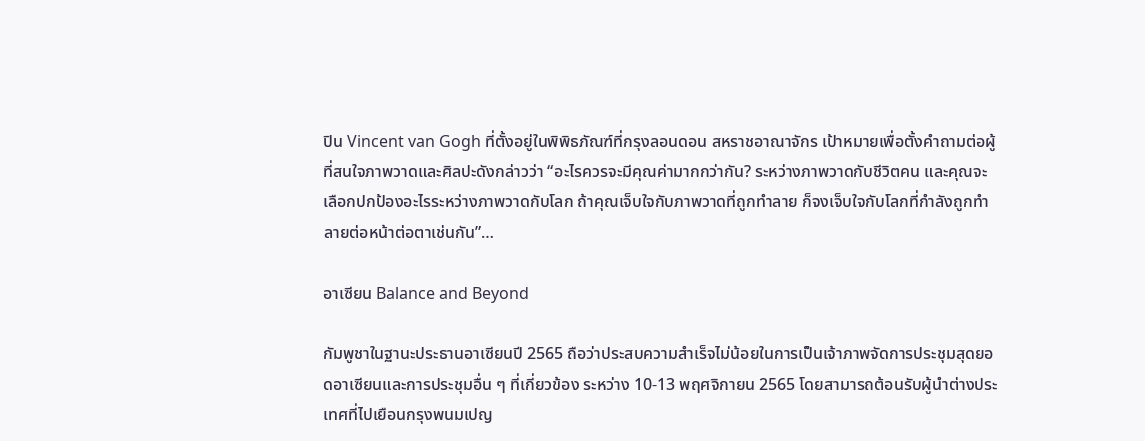ปิน Vincent van Gogh ที่ตั้งอยู่ในพิพิธภัณฑ์ที่กรุงลอนดอน สหราชอาณาจักร เป้าหมายเพื่อตั้งคำถามต่อผู้ที่สนใจภาพวาดและศิลปะดังกล่าวว่า “อะไรควรจะมีคุณค่ามากกว่ากัน? ระหว่างภาพวาดกับชีวิตคน และคุณจะเลือกปกป้องอะไรระหว่างภาพวาดกับโลก ถ้าคุณเจ็บใจกับภาพวาดที่ถูกทำลาย ก็จงเจ็บใจกับโลกที่กำลังถูกทำลายต่อหน้าต่อตาเช่นกัน”…

อาเซียน Balance and Beyond

กัมพูชาในฐานะประธานอาเซียนปี 2565 ถือว่าประสบความสำเร็จไม่น้อยในการเป็นเจ้าภาพจัดการประชุมสุดยอดอาเซียนและการประชุมอื่น ๆ ที่เกี่ยวข้อง ระหว่าง 10-13 พฤศจิกายน 2565 โดยสามารถต้อนรับผู้นำต่างประเทศที่ไปเยือนกรุงพนมเปญ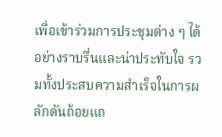เพื่อเข้าร่วมการประชุมต่าง ๆ ได้อย่างราบรื่นและน่าประทับใจ รวมทั้งประสบความสำเร็จในการผลักดันถ้อยแถ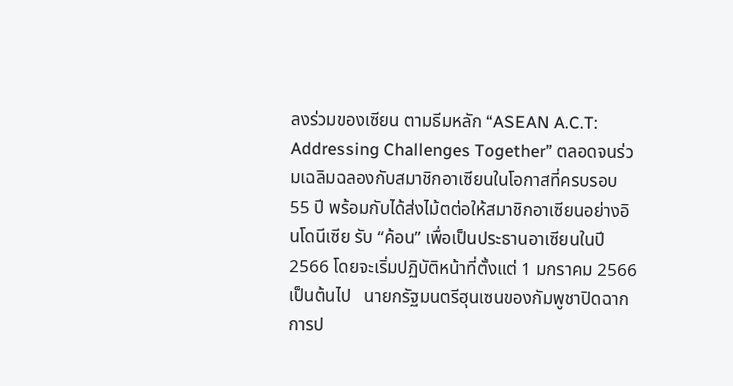ลงร่วมของเซียน ตามธีมหลัก “ASEAN A.C.T: Addressing Challenges Together” ตลอดจนร่วมเฉลิมฉลองกับสมาชิกอาเซียนในโอกาสที่ครบรอบ 55 ปี พร้อมกับได้ส่งไม้ตต่อให้สมาชิกอาเซียนอย่างอินโดนีเซีย รับ “ค้อน” เพื่อเป็นประธานอาเซียนในปี 2566 โดยจะเริ่มปฏิบัติหน้าที่ตั้งแต่ 1 มกราคม 2566 เป็นต้นไป   นายกรัฐมนตรีฮุนเซนของกัมพูชาปิดฉากการป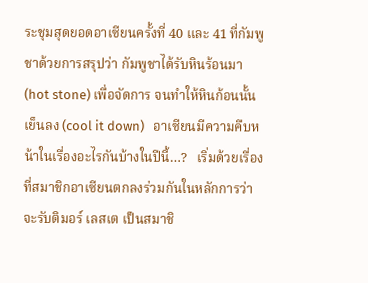ระชุมสุดยอดอาเซียนครั้งที่ 40 และ 41 ที่กัมพูชาด้วยการสรุปว่า กัมพูชาได้รับหินร้อนมา (hot stone) เพื่อจัดการ จนทำให้หินก้อนนั้นเย็นลง (cool it down)   อาเซียนมีความคืบหน้าในเรื่องอะไรกันบ้างในปีนี้…?   เริ่มด้วยเรื่องที่สมาชิกอาเซียนตกลงร่วมกันในหลักการว่าจะรับติมอร์ เลสเต เป็นสมาชิ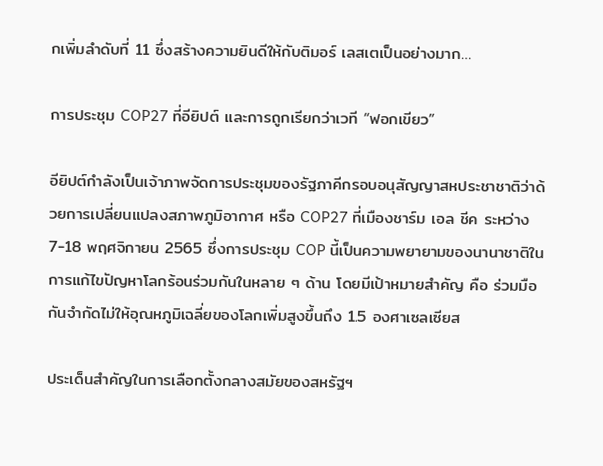กเพิ่มลำดับที่ 11 ซึ่งสร้างความยินดีให้กับติมอร์ เลสเตเป็นอย่างมาก…

การประชุม COP27 ที่อียิปต์ และการถูกเรียกว่าเวที “ฟอกเขียว”

อียิปต์กำลังเป็นเจ้าภาพจัดการประชุมของรัฐภาคีกรอบอนุสัญญาสหประชาชาติว่าด้วยการเปลี่ยนแปลงสภาพภูมิอากาศ หรือ COP27 ที่เมืองชาร์ม เอล ชีค ระหว่าง 7-18 พฤศจิกายน 2565 ซึ่งการประชุม COP นี้เป็นความพยายามของนานาชาติในการแก้ไขปัญหาโลกร้อนร่วมกันในหลาย ๆ ด้าน โดยมีเป้าหมายสำคัญ คือ ร่วมมือกันจำกัดไม่ให้อุณหภูมิเฉลี่ยของโลกเพิ่มสูงขึ้นถึง 1.5 องศาเซลเซียส

ประเด็นสำคัญในการเลือกตั้งกลางสมัยของสหรัฐฯ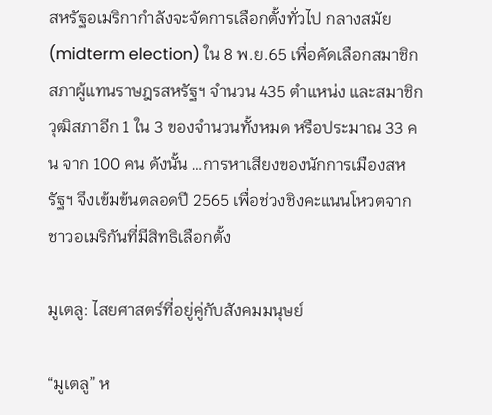สหรัฐอเมริกากำลังจะจัดการเลือกตั้งทั่วไป กลางสมัย (midterm election) ใน 8 พ.ย.65 เพื่อคัดเลือกสมาชิกสภาผู้แทนราษฎรสหรัฐฯ จำนวน 435 ตำแหน่ง และสมาชิกวุฒิสภาอีก 1 ใน 3 ของจำนวนทั้งหมด หรือประมาณ 33 คน จาก 100 คน ดังนั้น …การหาเสียงของนักการเมืองสหรัฐฯ จึงเข้มข้นตลอดปี 2565 เพื่อช่วงชิงคะแนนโหวตจากชาวอเมริกันที่มีสิทธิเลือกตั้ง

มูเตลู: ไสยศาสตร์ที่อยู่คู่กับสังคมมนุษย์

“มูเตลู” ห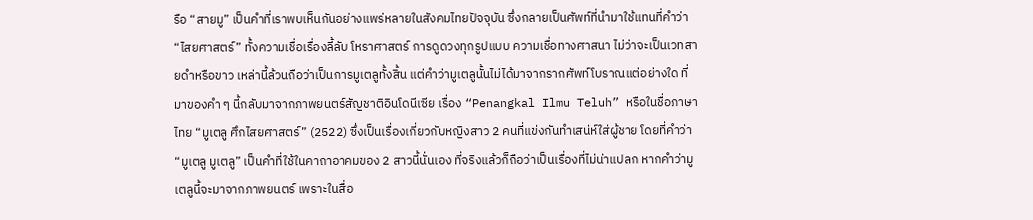รือ “สายมู” เป็นคำที่เราพบเห็นกันอย่างแพร่หลายในสังคมไทยปัจจุบัน ซึ่งกลายเป็นศัพท์ที่นำมาใช้แทนที่คำว่า “ไสยศาสตร์” ทั้งความเชื่อเรื่องลี้ลับ โหราศาสตร์ การดูดวงทุกรูปแบบ ความเชื่อทางศาสนา ไม่ว่าจะเป็นเวทสายดำหรือขาว เหล่านี้ล้วนถือว่าเป็นการมูเตลูทั้งสิ้น แต่คำว่ามูเตลูนั้นไม่ได้มาจากรากศัพท์โบราณแต่อย่างใด ที่มาของคำ ๆ นี้กลับมาจากภาพยนตร์สัญชาติอินโดนีเซีย เรื่อง “Penangkal Ilmu Teluh” หรือในชื่อภาษาไทย “มูเตลู ศึกไสยศาสตร์” (2522) ซึ่งเป็นเรื่องเกี่ยวกับหญิงสาว 2 คนที่แข่งกันทำเสน่ห์ใส่ผู้ชาย โดยที่คำว่า “มูเตลู มูเตลู” เป็นคำที่ใช้ในคาถาอาคมของ 2 สาวนี้นั่นเอง ที่จริงแล้วก็ถือว่าเป็นเรื่องที่ไม่น่าแปลก หากคำว่ามูเตลูนี้จะมาจากภาพยนตร์ เพราะในสื่อ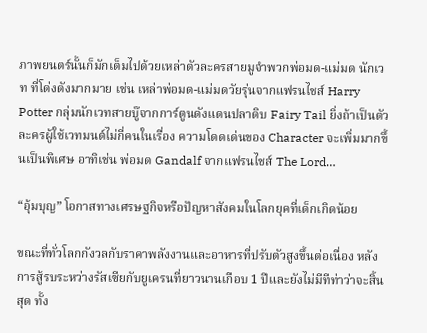ภาพยนตร์นั้นก็มักเต็มไปด้วยเหล่าตัวละครสายมูจำพวกพ่อมด-แม่มด นักเวท ที่โด่งดังมากมาย เช่น เหล่าพ่อมด-แม่มดวัยรุ่นจากแฟรนไชส์ Harry Potter กลุ่มนักเวทสายบู๊จากการ์ตูนดังแดนปลาดิบ Fairy Tail ยิ่งถ้าเป็นตัวละครผู้ใช้เวทมนต์ไม่กี่คนในเรื่อง ความโดดเด่นของ Character จะเพิ่มมากขึ้นเป็นพิเศษ อาทิเช่น พ่อมด Gandalf จากแฟรนไชส์ The Lord…

“อุ้มบุญ” โอกาสทางเศรษฐกิจหรือปัญหาสังคมในโลกยุคที่เด็กเกิดน้อย

ขณะที่ทั่วโลกกังวลกับราคาพลังงานและอาหารที่ปรับตัวสูงขึ้นต่อเนื่อง หลังการสู้รบระหว่างรัสเซียกับยูเครนที่ยาวนานเกือบ 1 ปีและยังไม่มีทีท่าว่าจะสิ้นสุด ทั้ง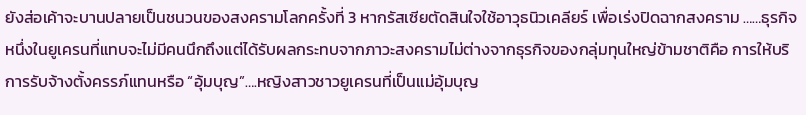ยังส่อเค้าจะบานปลายเป็นชนวนของสงครามโลกครั้งที่ 3 หากรัสเซียตัดสินใจใช้อาวุธนิวเคลียร์ เพื่อเร่งปิดฉากสงคราม ……ธุรกิจหนึ่งในยูเครนที่แทบจะไม่มีคนนึกถึงแต่ได้รับผลกระทบจากภาวะสงครามไม่ต่างจากธุรกิจของกลุ่มทุนใหญ่ข้ามชาติคือ การให้บริการรับจ้างตั้งครรภ์แทนหรือ “อุ้มบุญ”….หญิงสาวชาวยูเครนที่เป็นแม่อุ้มบุญ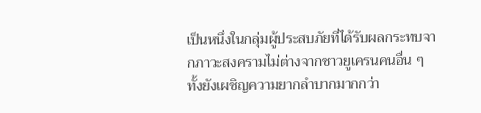เป็นหนึ่งในกลุ่มผู้ประสบภัยที่ได้รับผลกระทบจากภาวะสงครามไม่ต่างจากชาวยูเครนคนอื่น ๆ ทั้งยังเผชิญความยากลำบากมากกว่า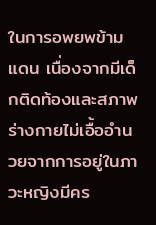ในการอพยพข้ามแดน เนื่องจากมีเด็กติดท้องและสภาพร่างกายไม่เอื้ออำนวยจากการอยู่ในภาวะหญิงมีคร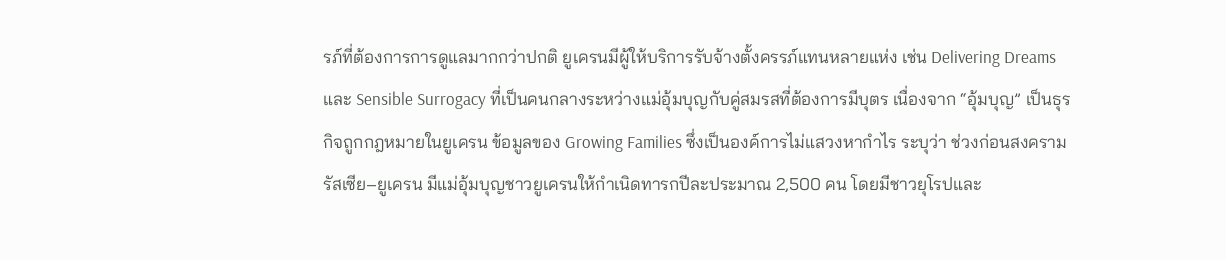รภ์ที่ต้องการการดูแลมากกว่าปกติ ยูเครนมีผู้ให้บริการรับจ้างตั้งครรภ์แทนหลายแห่ง เช่น Delivering Dreams และ Sensible Surrogacy ที่เป็นคนกลางระหว่างแม่อุ้มบุญกับคู่สมรสที่ต้องการมีบุตร เนื่องจาก “อุ้มบุญ” เป็นธุรกิจถูกกฎหมายในยูเครน ข้อมูลของ Growing Families ซึ่งเป็นองค์การไม่แสวงหากำไร ระบุว่า ช่วงก่อนสงครามรัสเซีย–ยูเครน มีแม่อุ้มบุญชาวยูเครนให้กำเนิดทารกปีละประมาณ 2,500 คน โดยมีชาวยุโรปและ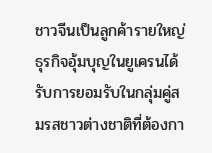ชาวจีนเป็นลูกค้ารายใหญ่ ธุรกิจอุ้มบุญในยูเครนได้รับการยอมรับในกลุ่มคู่สมรสชาวต่างชาติที่ต้องกา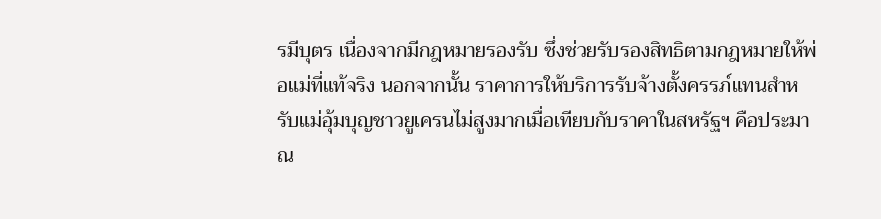รมีบุตร เนื่องจากมีกฎหมายรองรับ ซึ่งช่วยรับรองสิทธิตามกฎหมายให้พ่อแม่ที่แท้จริง นอกจากนั้น ราคาการให้บริการรับจ้างตั้งครรภ์แทนสำหรับแม่อุ้มบุญชาวยูเครนไม่สูงมากเมื่อเทียบกับราคาในสหรัฐฯ คือประมาณ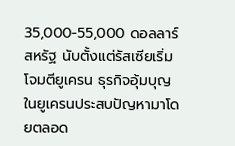35,000-55,000 ดอลลาร์สหรัฐ นับตั้งแต่รัสเซียเริ่มโจมตียูเครน ธุรกิจอุ้มบุญในยูเครนประสบปัญหามาโดยตลอด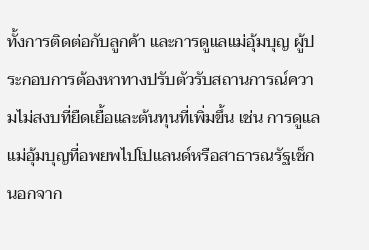ทั้งการติดต่อกับลูกค้า และการดูแลแม่อุ้มบุญ ผู้ประกอบการต้องหาทางปรับตัวรับสถานการณ์ความไม่สงบที่ยืดเยื้อและต้นทุนที่เพิ่มขึ้น เช่น การดูแลแม่อุ้มบุญที่อพยพไปโปแลนด์หรือสาธารณรัฐเช็ก นอกจาก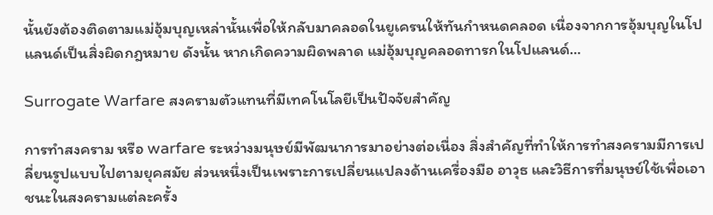นั้นยังต้องติดตามแม่อุ้มบุญเหล่านั้นเพื่อให้กลับมาคลอดในยูเครนให้ทันกำหนดคลอด เนื่องจากการอุ้มบุญในโปแลนด์เป็นสิ่งผิดกฎหมาย ดังนั้น หากเกิดความผิดพลาด แม่อุ้มบุญคลอดทารกในโปแลนด์…

Surrogate Warfare สงครามตัวแทนที่มีเทคโนโลยีเป็นปัจจัยสำคัญ

การทำสงคราม หรือ warfare ระหว่างมนุษย์มีพัฒนาการมาอย่างต่อเนื่อง สิ่งสำคัญที่ทำให้การทำสงครามมีการเปลี่ยนรูปแบบไปตามยุคสมัย ส่วนหนึ่งเป็นเพราะการเปลี่ยนแปลงด้านเครื่องมือ อาวุธ และวิธีการที่มนุษย์ใช้เพื่อเอาชนะในสงครามแต่ละครั้ง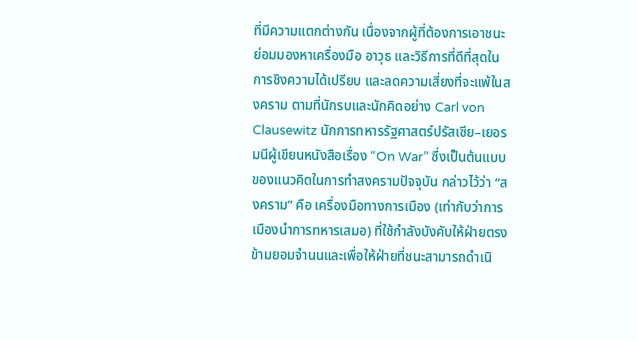ที่มีความแตกต่างกัน เนื่องจากผู้ที่ต้องการเอาชนะย่อมมองหาเครื่องมือ อาวุธ และวิธีการที่ดีที่สุดในการชิงความได้เปรียบ และลดความเสี่ยงที่จะแพ้ในสงคราม ตามที่นักรบและนักคิดอย่าง Carl von Clausewitz นักการทหารรัฐศาสตร์ปรัสเซีย–เยอรมนีผู้เขียนหนังสือเรื่อง “On War” ซึ่งเป็นต้นแบบของแนวคิดในการทำสงครามปัจจุบัน กล่าวไว้ว่า “สงคราม” คือ เครื่องมือทางการเมือง (เท่ากับว่าการเมืองนำการทหารเสมอ) ที่ใช้กำลังบังคับให้ฝ่ายตรงข้ามยอมจำนนและเพื่อให้ฝ่ายที่ชนะสามารถดำเนิ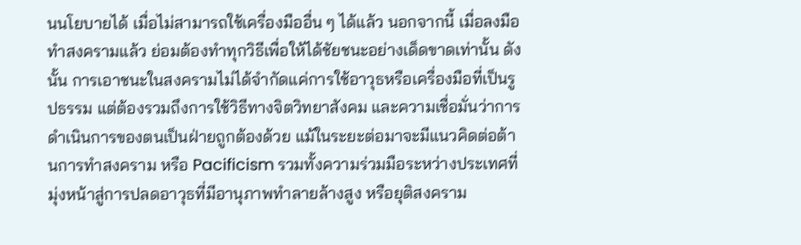นนโยบายได้ เมื่อไม่สามารถใช้เครื่องมืออื่น ๆ ได้แล้ว นอกจากนี้ เมื่อลงมือทำสงครามแล้ว ย่อมต้องทำทุกวิธีเพื่อให้ได้ชัยชนะอย่างเด็ดขาดเท่านั้น ดังนั้น การเอาชนะในสงครามไม่ได้จำกัดแค่การใช้อาวุธหรือเครื่องมือที่เป็นรูปธรรม แต่ต้องรวมถึงการใช้วิธีทางจิตวิทยาสังคม และความเชื่อมั่นว่าการดำเนินการของตนเป็นฝ่ายถูกต้องด้วย แม้ในระยะต่อมาจะมีแนวคิดต่อต้านการทำสงคราม หรือ Pacificism รวมทั้งความร่วมมือระหว่างประเทศที่มุ่งหน้าสู่การปลดอาวุธที่มีอานุภาพทำลายล้างสูง หรือยุติสงคราม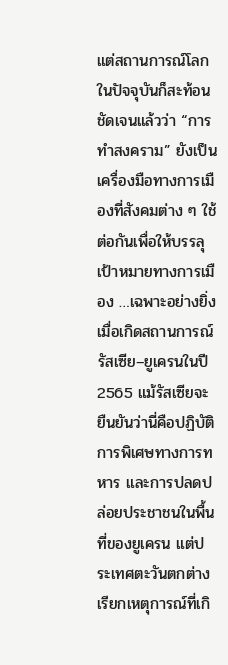แต่สถานการณ์โลกในปัจจุบันก็สะท้อนชัดเจนแล้วว่า “การทำสงคราม” ยังเป็นเครื่องมือทางการเมืองที่สังคมต่าง ๆ ใช้ต่อกันเพื่อให้บรรลุเป้าหมายทางการเมือง …เฉพาะอย่างยิ่งเมื่อเกิดสถานการณ์รัสเซีย–ยูเครนในปี 2565 แม้รัสเซียจะยืนยันว่านี่คือปฏิบัติการพิเศษทางการทหาร และการปลดปล่อยประชาชนในพื้นที่ของยูเครน แต่ประเทศตะวันตกต่างเรียกเหตุการณ์ที่เกิ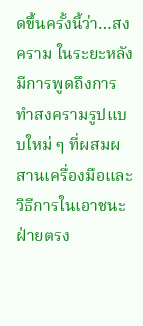ดขึ้นครั้งนี้ว่า…สงคราม ในระยะหลังมีการพูดถึงการทำสงครามรูปแบบใหม่ ๆ ที่ผสมผสานเครื่องมือและวิธีการในเอาชนะฝ่ายตรง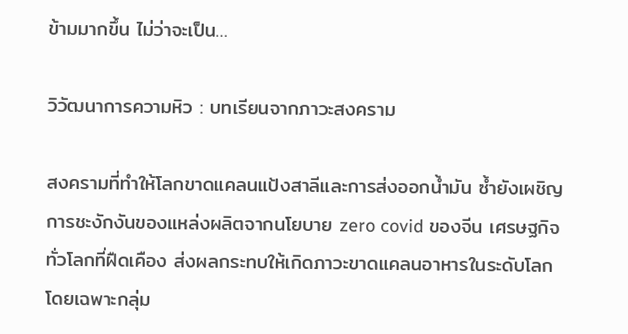ข้ามมากขึ้น ไม่ว่าจะเป็น…

วิวัฒนาการความหิว : บทเรียนจากภาวะสงคราม

สงครามที่ทำให้โลกขาดแคลนแป้งสาลีและการส่งออกน้ำมัน ซ้ำยังเผชิญการชะงักงันของแหล่งผลิตจากนโยบาย zero covid ของจีน เศรษฐกิจทั่วโลกที่ฝืดเคือง ส่งผลกระทบให้เกิดภาวะขาดแคลนอาหารในระดับโลก โดยเฉพาะกลุ่ม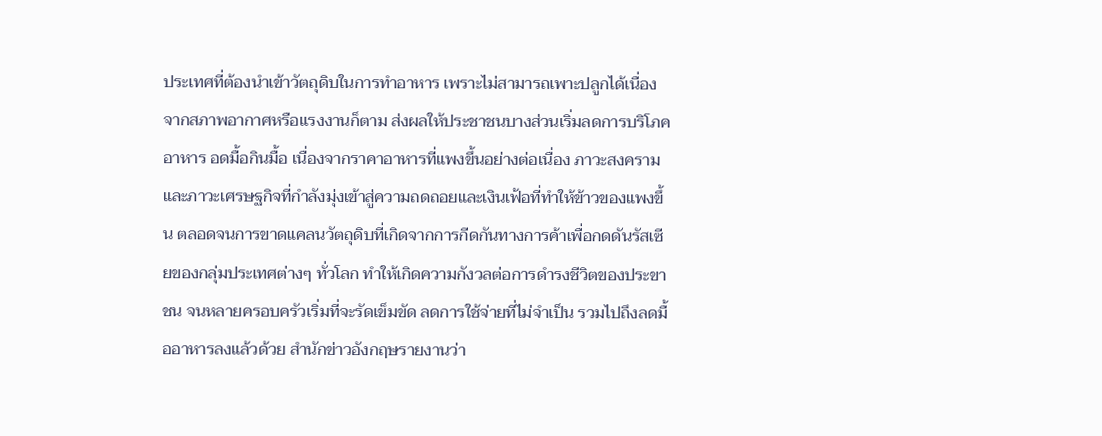ประเทศที่ต้องนำเข้าวัตถุดิบในการทำอาหาร เพราะไม่สามารถเพาะปลูกได้เนื่องจากสภาพอากาศหรือแรงงานก็ตาม ส่งผลให้ประชาชนบางส่วนเริ่มลดการบริโภคอาหาร อดมื้อกินมื้อ เนื่องจากราคาอาหารที่แพงขึ้นอย่างต่อเนื่อง ภาวะสงครามและภาวะเศรษฐกิจที่กำลังมุ่งเข้าสู่ความถดถอยและเงินเฟ้อที่ทำให้ข้าวของแพงขึ้น ตลอดจนการขาดแคลนวัตถุดิบที่เกิดจากการกีดกันทางการค้าเพื่อกดดันรัสเซียของกลุ่มประเทศต่างๆ ทั่วโลก ทำให้เกิดความกังวลต่อการดำรงชีวิตของประขาชน จนหลายครอบครัวเริ่มที่จะรัดเข็มขัด ลดการใช้จ่ายที่ไม่จำเป็น รวมไปถึงลดมื้ออาหารลงแล้วด้วย สำนักข่าวอังกฤษรายงานว่า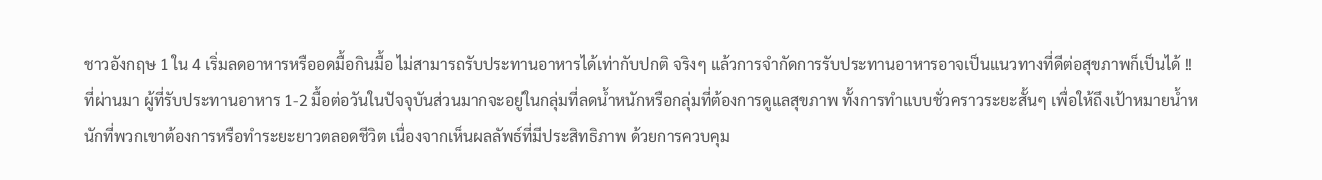ชาวอังกฤษ 1 ใน 4 เริ่มลดอาหารหรืออดมื้อกินมื้อ ไม่สามารถรับประทานอาหารได้เท่ากับปกติ จริงๆ แล้วการจำกัดการรับประทานอาหารอาจเป็นแนวทางที่ดีต่อสุขภาพก็เป็นได้ !! ที่ผ่านมา ผู้ที่รับประทานอาหาร 1-2 มื้อต่อวันในปัจจุบันส่วนมากจะอยู่ในกลุ่มที่ลดน้ำหนักหรือกลุ่มที่ต้องการดูแลสุขภาพ ทั้งการทำแบบชั่วคราวระยะสั้นๆ เพื่อให้ถึงเป้าหมายน้ำหนักที่พวกเขาต้องการหรือทำระยะยาวตลอดชีวิต เนื่องจากเห็นผลลัพธ์ที่มีประสิทธิภาพ ด้วยการควบคุม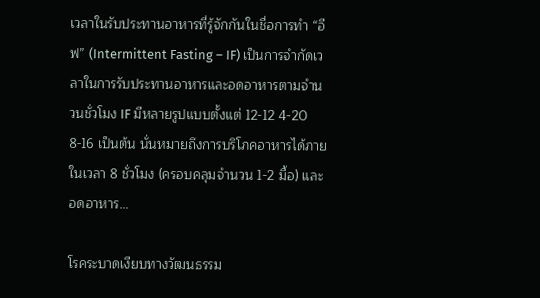เวลาในรับประทานอาหารที่รู้จักกันในชื่อการทำ “อีฟ” (Intermittent Fasting – IF) เป็นการจำกัดเวลาในการรับประทานอาหารและอดอาหารตามจำนวนชั่วโมง IF มีหลายรูปแบบตั้งแต่ 12-12 4-20 8-16 เป็นต้น นั่นหมายถึงการบริโภคอาหารได้ภายในเวลา 8 ชั่วโมง (ครอบคลุมจำนวน 1-2 มื้อ) และอดอาหาร…

โรคระบาดเงียบทางวัฒนธรรม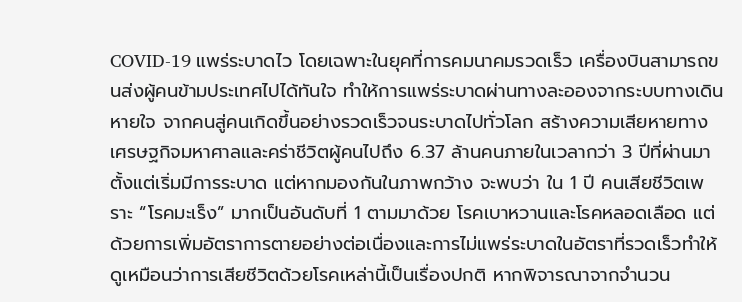COVID-19 แพร่ระบาดไว โดยเฉพาะในยุคที่การคมนาคมรวดเร็ว เครื่องบินสามารถขนส่งผู้คนข้ามประเทศไปได้ทันใจ ทำให้การแพร่ระบาดผ่านทางละอองจากระบบทางเดินหายใจ จากคนสู่คนเกิดขึ้นอย่างรวดเร็วจนระบาดไปทั่วโลก สร้างความเสียหายทางเศรษฐกิจมหาศาลและคร่าชีวิตผู้คนไปถึง 6.37 ล้านคนภายในเวลากว่า 3 ปีที่ผ่านมา ตั้งแต่เริ่มมีการระบาด แต่หากมองกันในภาพกว้าง จะพบว่า ใน 1 ปี คนเสียชีวิตเพราะ “โรคมะเร็ง” มากเป็นอันดับที่ 1 ตามมาด้วย โรคเบาหวานและโรคหลอดเลือด แต่ด้วยการเพิ่มอัตราการตายอย่างต่อเนื่องและการไม่แพร่ระบาดในอัตราที่รวดเร็วทำให้ดูเหมือนว่าการเสียชีวิตด้วยโรคเหล่านี้เป็นเรื่องปกติ หากพิจารณาจากจำนวน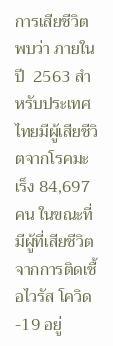การเสียชีวิต พบว่า ภายในปี  2563 สำหรับประเทศไทยมีผู้เสียชีวิตจากโรคมะเร็ง 84,697 คน ในขณะที่มีผู้ที่เสียชีวิตจากการติดเชื้อไวรัส โควิด -19 อยู่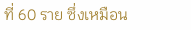ที่ 60 ราย ซึ่งเหมือน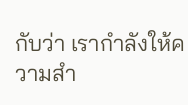กับว่า เรากำลังให้ความสำ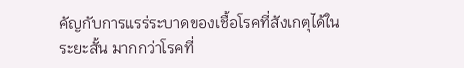คัญกับการแรร่ระบาดของเชื้อโรคที่สังเกตุได้ในระยะสั้น มากกว่าโรคที่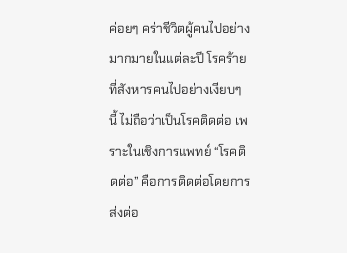ค่อยๆ คร่าชีวิตผู้คนไปอย่างมากมายในแต่ละปี โรคร้ายที่สังหารคนไปอย่างเงียบๆ นี้ ไม่ถือว่าเป็นโรคติดต่อ เพราะในเชิงการแพทย์ “โรคติดต่อ” คือการติดต่อโดยการส่งต่อ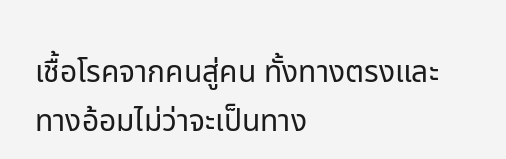เชื้อโรคจากคนสู่คน ทั้งทางตรงและทางอ้อมไม่ว่าจะเป็นทาง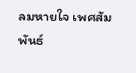ลมหายใจ เพศสัมพันธ์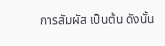การสัมผัส เป็นต้น ดังนั้น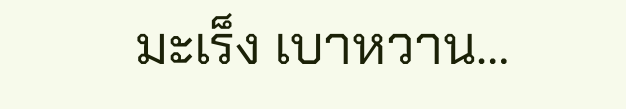มะเร็ง เบาหวาน…